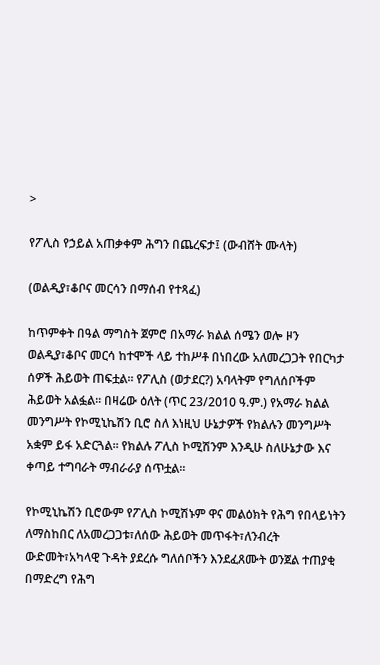>

የፖሊስ የኃይል አጠቃቀም ሕግን በጨረፍታ፤ (ውብሸት ሙላት)

(ወልዲያ፣ቆቦና መርሳን በማሰብ የተጻፈ)

ከጥምቀት በዓል ማግስት ጀምሮ በአማራ ክልል ሰሜን ወሎ ዞን ወልዲያ፣ቆቦና መርሳ ከተሞች ላይ ተከሥቶ በነበረው አለመረጋጋት የበርካታ ሰዎች ሕይወት ጠፍቷል፡፡ የፖሊስ (ወታደር?) አባላትም የግለሰቦችም ሕይወት አልፏል፡፡ በዛሬው ዕለት (ጥር 23/2010 ዓ.ም.) የአማራ ክልል መንግሥት የኮሚኒኬሽን ቢሮ ስለ እነዚህ ሁኔታዎች የክልሉን መንግሥት አቋም ይፋ አድርጓል፡፡ የክልሉ ፖሊስ ኮሚሽንም እንዲሁ ስለሁኔታው እና ቀጣይ ተግባራት ማብራራያ ሰጥቷል፡፡

የኮሚኒኬሽን ቢሮውም የፖሊስ ኮሚሽኑም ዋና መልዕክት የሕግ የበላይነትን ለማስከበር ለአመረጋጋቱ፣ለሰው ሕይወት መጥፋት፣ለንብረት ውድመት፣አካላዊ ጉዳት ያደረሱ ግለሰቦችን እንደፈጸሙት ወንጀል ተጠያቂ በማድረግ የሕግ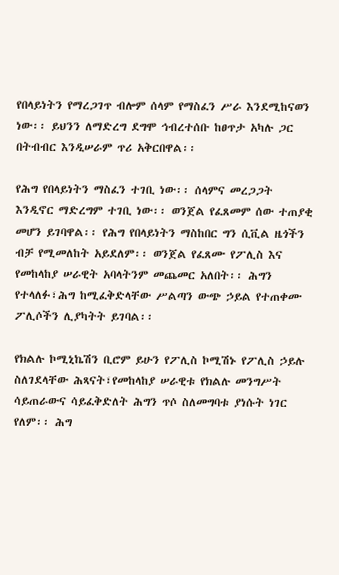የበላይነትን የማረጋገጥ ብሎም ሰላም የማስፈን ሥራ እንደሚከናወን ነው፡፡ ይህንን ለማድረግ ደግሞ ኅብረተሰቡ ከፀጥታ አካሉ ጋር በትብብር እንዲሠራም ጥሪ አቅርበዋል፡፡

የሕግ የበላይነትን ማስፈን ተገቢ ነው፡፡ ሰላምና መረጋጋት እንዲኖር ማድረግም ተገቢ ነው፡፡ ወንጀል የፈጸመም ሰው ተጠያቂ መሆን ይገባዋል፡፡ የሕግ የበላይነትን ማስከበር ግን ሲቪል ዜጎችን ብቻ የሚመለከት አይደለም፡፡ ወንጀል የፈጸሙ የፖሊስ እና የመከላከያ ሠራዊት አባላትንም መጨመር አለበት፡፡ ሕግን የተላለፉ፣ሕግ ከሚፈቅድላቸው ሥልጣን ውጭ ኃይል የተጠቀሙ ፖሊሶችን ሊያካትት ይገባል፡፡

የክልሉ ኮሚኒኬሽን ቢሮም ይሁን የፖሊስ ኮሚሽኑ የፖሊስ ኃይሉ ስለገደላቸው ሕጻናት፣የመከላከያ ሠራዊቱ የክልሉ መንግሥት ሳይጠራውና ሳይፈቅድለት ሕግን ጥሶ ስለመግባቱ ያነሱት ነገር የለም፡፡ ሕግ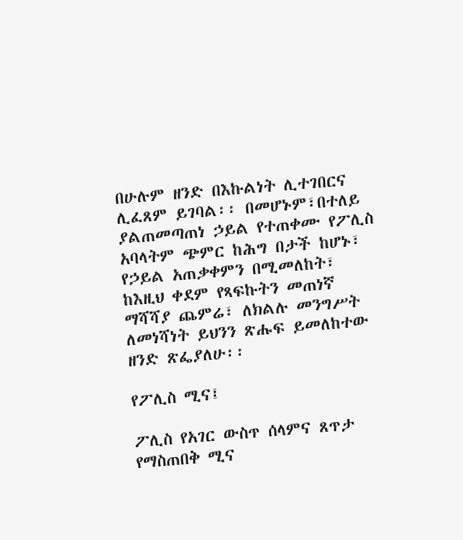በሁሉም ዘንድ በእኩልነት ሊተገበርና ሊፈጸም ይገባል፡፡ በመሆኑም፣በተለይ ያልጠመጣጠነ ኃይል የተጠቀሙ የፖሊስ አባላትም ጭምር ከሕግ በታች ከሆኑ፣ የኃይል አጠቃቀምን በሚመለከት፣ ከእዚህ ቀደም የጻፍኩትን መጠነኛ ማሻሻያ ጨምሬ፣ ለክልሉ መንግሥት ለመነሻነት ይህንን ጽሑፍ ይመለከተው ዘንድ ጽፌያለሁ፡፡

የፖሊስ ሚና፤

ፖሊስ የአገር ውስጥ ሰላምና ጸጥታ የማስጠበቅ ሚና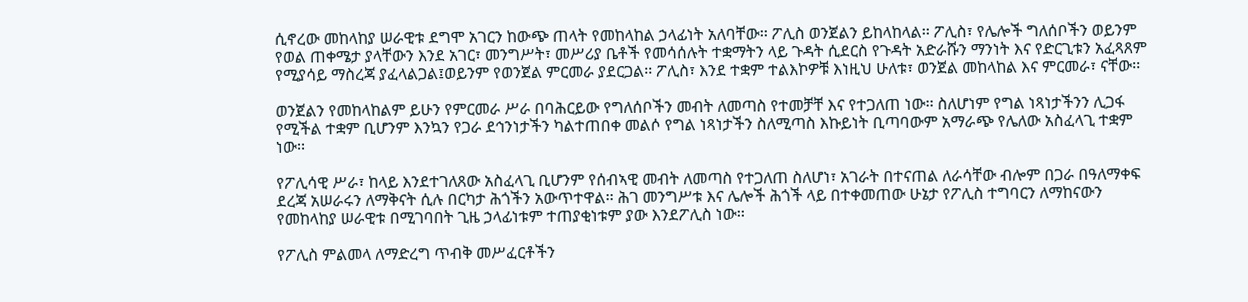ሲኖረው መከላከያ ሠራዊቱ ደግሞ አገርን ከውጭ ጠላት የመከላከል ኃላፊነት አለባቸው፡፡ ፖሊስ ወንጀልን ይከላከላል፡፡ ፖሊስ፣ የሌሎች ግለሰቦችን ወይንም የወል ጠቀሜታ ያላቸውን እንደ አገር፣ መንግሥት፣ መሥሪያ ቤቶች የመሳሰሉት ተቋማትን ላይ ጉዳት ሲደርስ የጉዳት አድራሹን ማንነት እና የድርጊቱን አፈጻጸም የሚያሳይ ማስረጃ ያፈላልጋል፤ወይንም የወንጀል ምርመራ ያደርጋል፡፡ ፖሊስ፣ እንደ ተቋም ተልእኮዎቹ እነዚህ ሁለቱ፣ ወንጀል መከላከል እና ምርመራ፣ ናቸው፡፡

ወንጀልን የመከላከልም ይሁን የምርመራ ሥራ በባሕርይው የግለሰቦችን መብት ለመጣስ የተመቻቸ እና የተጋለጠ ነው፡፡ ስለሆነም የግል ነጻነታችንን ሊጋፋ የሚችል ተቋም ቢሆንም እንኳን የጋራ ደኅንነታችን ካልተጠበቀ መልሶ የግል ነጻነታችን ስለሚጣስ እኩይነት ቢጣባውም አማራጭ የሌለው አስፈላጊ ተቋም ነው፡፡

የፖሊሳዊ ሥራ፣ ከላይ እንደተገለጸው አስፈላጊ ቢሆንም የሰብኣዊ መብት ለመጣስ የተጋለጠ ስለሆነ፣ አገራት በተናጠል ለራሳቸው ብሎም በጋራ በዓለማቀፍ ደረጃ አሠራሩን ለማቅናት ሲሉ በርካታ ሕጎችን አውጥተዋል፡፡ ሕገ መንግሥቱ እና ሌሎች ሕጎች ላይ በተቀመጠው ሁኔታ የፖሊስ ተግባርን ለማከናውን የመከላከያ ሠራዊቱ በሚገባበት ጊዜ ኃላፊነቱም ተጠያቂነቱም ያው እንደፖሊስ ነው፡፡

የፖሊስ ምልመላ ለማድረግ ጥብቅ መሥፈርቶችን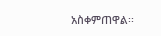አስቀምጠዋል፡፡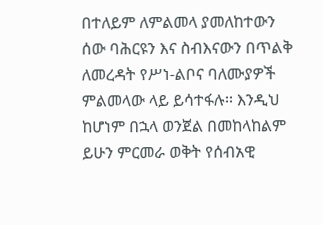በተለይም ለምልመላ ያመለከተውን ሰው ባሕርዩን እና ስብእናውን በጥልቅ ለመረዳት የሥነ-ልቦና ባለሙያዎች ምልመላው ላይ ይሳተፋሉ፡፡ እንዲህ ከሆነም በኋላ ወንጀል በመከላከልም ይሁን ምርመራ ወቅት የሰብአዊ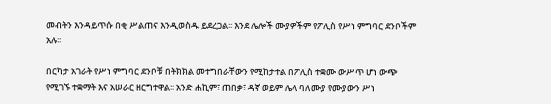መብትን እንዳይጥሱ በቂ ሥልጠና እንዲወስዱ ይደረጋል፡፡ እንደ ሌሎች ሙያዎችም የፖሊስ የሥነ ምግባር ደንቦችም አሉ፡፡

በርካታ አገራት የሥነ ምግባር ደንቦቹ በትክክል መተግበራቸውን የሚከታተል በፖሊስ ተቋሙ ውሥጥ ሆነ ውጭ የሚገኙ ተቋማት እና አሠራር ዘርግተዋል፡፡ አንድ ሐኪም፣ ጠበቃ፣ ዳኛ ወይም ሌላ ባለሙያ የሙያውን ሥነ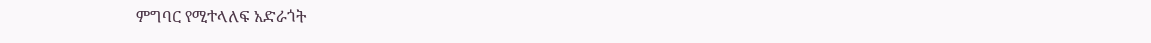ምግባር የሚተላለፍ አድራጎት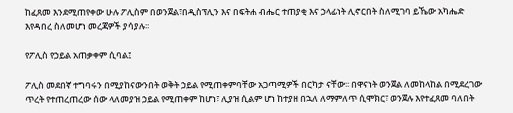ከፈጸመ እንደሚጠየቀው ሁሉ ፖሊስም በወንጀል፣በዲስፕሊን እና በፍትሐ ብሔር ተጠያቂ እና ኃላፊነት ሊኖርበት ስለሚገባ ይኼው አካሔድ እየዳበረ ስለመሆነ መረጃዎች ያሳያሉ፡፡

የፖሊስ የኃይል አጠቃቀም ሲባል፤

ፖሊስ መደበኛ ተግባሩን በሚያከናውንበት ወቅት ኃይል የሚጠቀምባቸው አጋጣሚዎች በርካታ ናቸው፡፡ በዋናነት ወንጀል ለመከላከል በሚደረገው ጥረት የተጠረጠረው ሰው ላለመያዝ ኃይል የሚጠቀም ከሆነ፣ ሊያዝ ሲልም ሆነ ከተያዘ በኋለ ለማምለጥ ሲሞክር፣ ወንጀሉ እየተፈጸመ ባለበት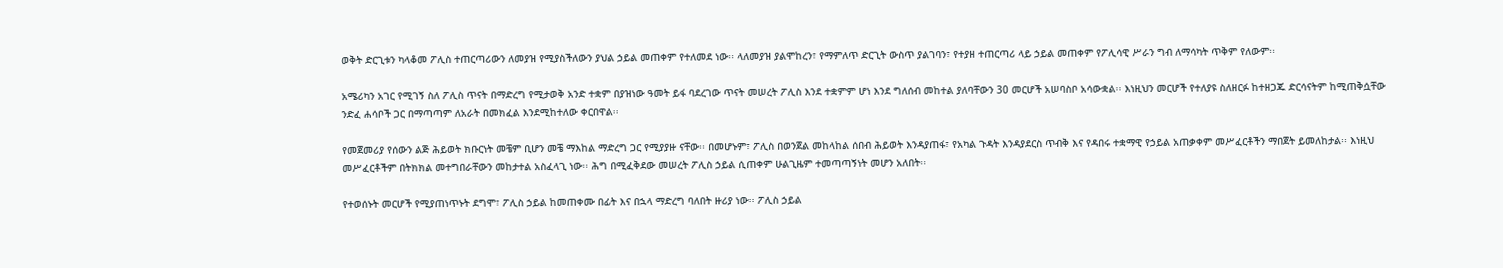ወቅት ድርጊቱን ካላቆመ ፖሊስ ተጠርጣሪውን ለመያዝ የሚያስችለውን ያህል ኃይል መጠቀም የተለመደ ነው፡፡ ላለመያዝ ያልሞከረን፣ የማምለጥ ድርጊት ውስጥ ያልገባን፣ የተያዘ ተጠርጣሪ ላይ ኃይል መጠቀም የፖሊሳዊ ሥራን ግብ ለማሳካት ጥቅም የለውም፡፡

አሜሪካን አገር የሚገኝ ስለ ፖሊስ ጥናት በማድረግ የሚታወቅ አንድ ተቋም በያዝነው ዓመት ይፋ ባደረገው ጥናት መሠረት ፖሊስ እንደ ተቋምም ሆነ እንደ ግለሰብ መከተል ያለባቸውን 30 መርሆች አሠባስቦ አሳውቋል፡፡ እነዚህን መርሆች የተለያዩ ስለዘርፉ ከተዘጋጁ ድርሳናትም ከሚጠቅሷቸው ንድፈ ሐሳቦች ጋር በማጣጣም ለአራት በመክፈል እንደሚከተለው ቀርበዋል፡፡

የመጀመሪያ የሰውን ልጅ ሕይወት ክቡርነት መቼም ቢሆን መቼ ማእከል ማድረግ ጋር የሚያያዙ ናቸው፡፡ በመሆኑም፣ ፖሊስ በወንጀል መከላከል ሰበብ ሕይወት እንዳያጠፋ፣ የአካል ጉዳት እንዳያደርስ ጥብቅ እና የዳበሩ ተቋማዊ የኃይል አጠቃቀም መሥፈርቶችን ማበጀት ይመለከታል፡፡ እነዚህ መሥፈርቶችም በትክክል መተግበራቸውን መከታተል አስፈላጊ ነው፡፡ ሕግ በሚፈቅደው መሠረት ፖሊስ ኃይል ሲጠቀም ሁልጊዜም ተመጣጣኝነት መሆን አለበት፡፡

የተወሰኑት መርሆች የሚያጠነጥኑት ደግሞ፣ ፖሊስ ኃይል ከመጠቀሙ በፊት እና በኋላ ማድረግ ባለበት ዙሪያ ነው፡፡ ፖሊስ ኃይል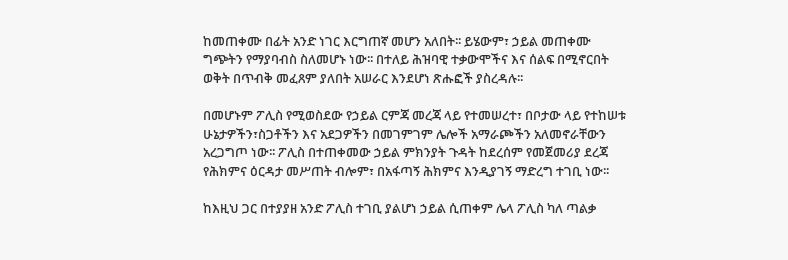ከመጠቀሙ በፊት አንድ ነገር እርግጠኛ መሆን አለበት፡፡ ይሄውም፣ ኃይል መጠቀሙ ግጭትን የማያባብስ ስለመሆኑ ነው፡፡ በተለይ ሕዝባዊ ተቃውሞችና እና ሰልፍ በሚኖርበት ወቅት በጥብቅ መፈጸም ያለበት አሠራር እንደሆነ ጽሑፎች ያስረዳሉ፡፡

በመሆኑም ፖሊስ የሚወስደው የኃይል ርምጃ መረጃ ላይ የተመሠረተ፣ በቦታው ላይ የተከሠቱ ሁኔታዎችን፣ስጋቶችን እና አደጋዎችን በመገምገም ሌሎች አማራጮችን አለመኖራቸውን አረጋግጦ ነው፡፡ ፖሊስ በተጠቀመው ኃይል ምክንያት ጉዳት ከደረሰም የመጀመሪያ ደረጃ የሕክምና ዕርዳታ መሥጠት ብሎም፣ በአፋጣኝ ሕክምና እንዲያገኝ ማድረግ ተገቢ ነው፡፡

ከእዚህ ጋር በተያያዘ አንድ ፖሊስ ተገቢ ያልሆነ ኃይል ሲጠቀም ሌላ ፖሊስ ካለ ጣልቃ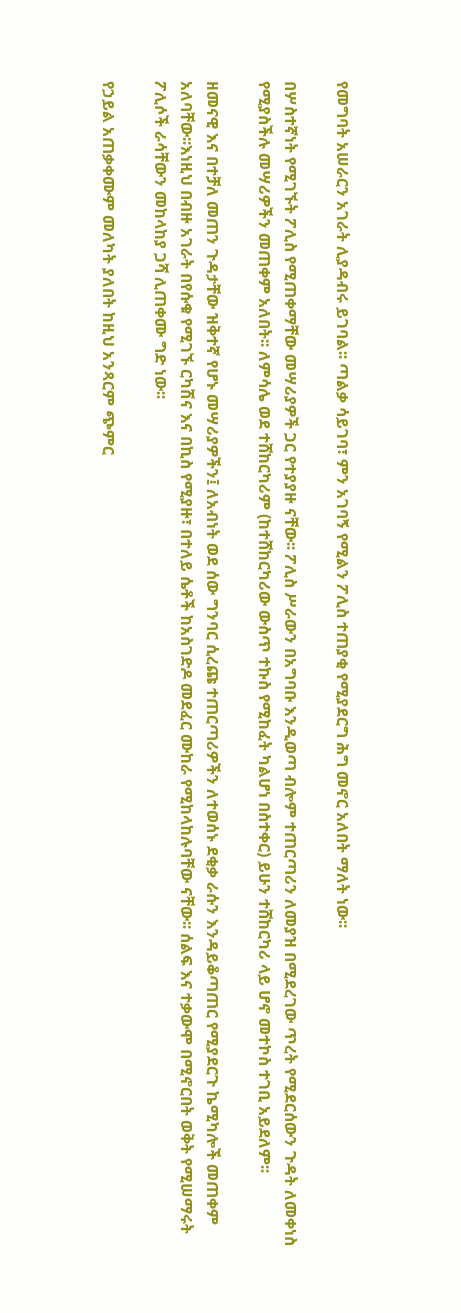የመግባት አሠራርን አገራት ሊያዳብሩ ይገባል፡፡ ጣልቃ ሳይገባ፣ ምን አገባኝ የሚልን ፖሊስ ተጠያቂ የሚያደርግ ሕግ መኖር አለበት ማለት ነው፡፡

በሦስተኛነት የሚገኙት ፖሊስ የሚጠቀማቸው መሣሪያዎች ጋር የተያያዙ ናቸው፡፡ ፖሊስ ሥራውን በአግባቡ እንዲወጣ ብሎም ተጠርጣሪን ለመያዝ በሚደረገው ጥረት የሚደርሰውን ጉዳት ለመቀነስ የሚያስችሉ መሣሪዎችን መጠቀም አለበት፡፡ ለምሳሌ ወደ ተሸከርካሪም (ከተሸከርካሪው ውስጥ ተኩስ የሚከፈት ካልሆነ በስተቀር) ይሁን ተሸከርካሪ ላይ ሆኖ መተኮስ ተገቢ አይደለም፡፡

ዘመናዊ እና በተቻለ መጠን ጉዳታቸው ዝቅተኛ የሆኑ መሣሪያዎችን፤ ለአብነት ወደ ሰው ግንባር ሲረጩ ተጠርጣሪዎችን ለተወሰኑ ደቂቃ ራሱን እንዳይቆጣጠር የሚያደርጉ ኬሚካሎች መጠቀም አለባቸው፡፡እነዚህ በብዙ አገራት በየሱቁ የሚገኙ ርካሽና እና በኪስ የሚያዙ፣ በተለይ ሴቶች ከአስገድዶ መደፈር ሙከራ የሚከላከሉባቸው ናቸው፡፡ ሰልፍ እና ተቃውሞ በሚኖርበት ወቅት የሚሠማሩት ፖሊሶች ራሳቸውን መከላከያ ጋሻ ሊጠቀሙ ግድ ነው፡፡

የኃይል አጠቃቀሙም መለካት ያለበት ከዚህ አንጻርም ጭምር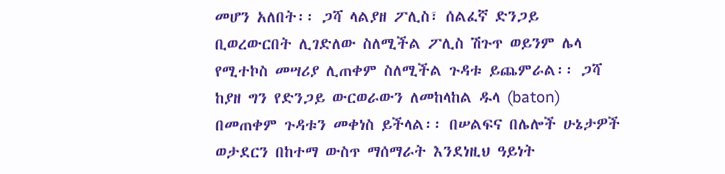መሆን አለበት፡፡ ጋሻ ላልያዘ ፖሊስ፣ ሰልፈኛ ድንጋይ ቢወረውርበት ሊገድለው ስለሚችል ፖሊስ ሽጉጥ ወይንም ሌላ የሚተኮስ መሣሪያ ሊጠቀም ስለሚችል ጉዳቱ ይጨምራል፡፡ ጋሻ ከያዘ ግን የድንጋይ ውርወራውን ለመከላከል ዱላ (baton) በመጠቀም ጉዳቱን መቀነስ ይችላል፡፡ በሠልፍና በሌሎች ሁኔታዎች ወታደርን በከተማ ውስጥ ማሰማራት እንደነዚህ ዓይነት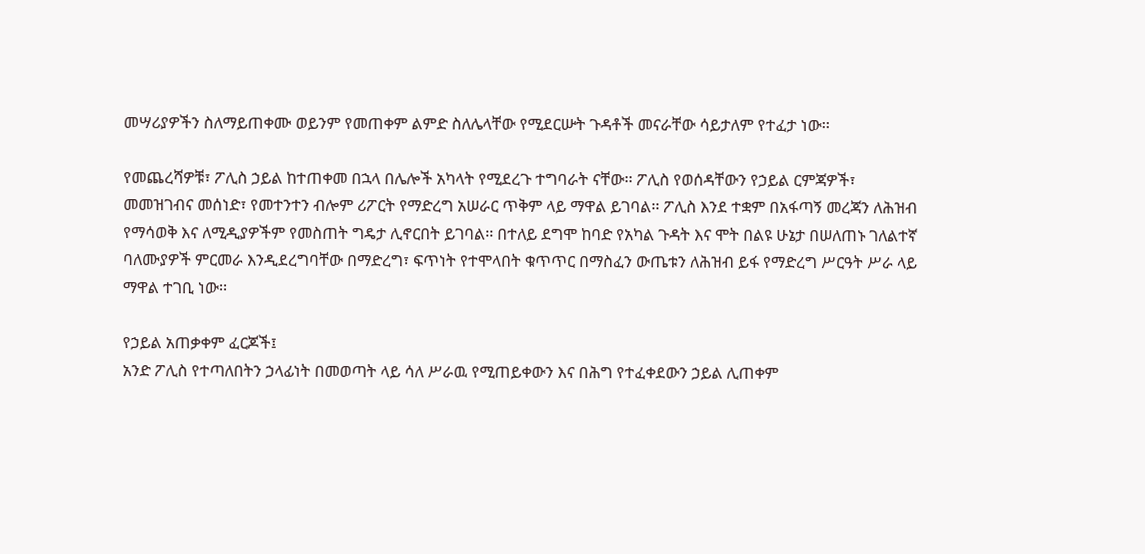መሣሪያዎችን ስለማይጠቀሙ ወይንም የመጠቀም ልምድ ስለሌላቸው የሚደርሡት ጉዳቶች መናራቸው ሳይታለም የተፈታ ነው፡፡

የመጨረሻዎቹ፣ ፖሊስ ኃይል ከተጠቀመ በኋላ በሌሎች አካላት የሚደረጉ ተግባራት ናቸው፡፡ ፖሊስ የወሰዳቸውን የኃይል ርምጃዎች፣ መመዝገብና መሰነድ፣ የመተንተን ብሎም ሪፖርት የማድረግ አሠራር ጥቅም ላይ ማዋል ይገባል፡፡ ፖሊስ እንደ ተቋም በአፋጣኝ መረጃን ለሕዝብ የማሳወቅ እና ለሚዲያዎችም የመስጠት ግዴታ ሊኖርበት ይገባል፡፡ በተለይ ደግሞ ከባድ የአካል ጉዳት እና ሞት በልዩ ሁኔታ በሠለጠኑ ገለልተኛ ባለሙያዎች ምርመራ እንዲደረግባቸው በማድረግ፣ ፍጥነት የተሞላበት ቁጥጥር በማስፈን ውጤቱን ለሕዝብ ይፋ የማድረግ ሥርዓት ሥራ ላይ ማዋል ተገቢ ነው፡፡

የኃይል አጠቃቀም ፈርጆች፤
አንድ ፖሊስ የተጣለበትን ኃላፊነት በመወጣት ላይ ሳለ ሥራዉ የሚጠይቀውን እና በሕግ የተፈቀደውን ኃይል ሊጠቀም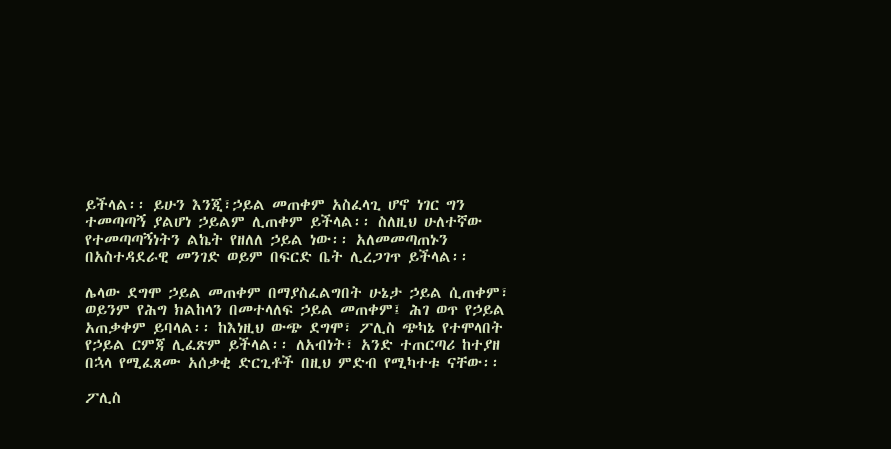ይችላል፡፡ ይሁን እንጂ፣ኃይል መጠቀም አስፈላጊ ሆኖ ነገር ግን ተመጣጣኝ ያልሆነ ኃይልም ሊጠቀም ይችላል፡፡ ስለዚህ ሁለተኛው የተመጣጣኝነትን ልኬት የዘለለ ኃይል ነው፡፡ አለመመጣጠኑን በአስተዳደራዊ መንገድ ወይም በፍርድ ቤት ሊረጋገጥ ይችላል፡፡

ሌላው ደግሞ ኃይል መጠቀም በማያስፈልግበት ሁኔታ ኃይል ሲጠቀም፣ ወይንም የሕግ ክልከላን በመተላለፍ ኃይል መጠቀም፤ ሕገ ወጥ የኃይል አጠቃቀም ይባላል፡፡ ከእነዚህ ውጭ ደግሞ፣ ፖሊስ ጭካኔ የተሞላበት የኃይል ርምጃ ሊፈጽም ይችላል፡፡ ለአብነት፣ አንድ ተጠርጣሪ ከተያዘ በኋላ የሚፈጸሙ አሰቃቂ ድርጊቶች በዚህ ምድብ የሚካተቱ ናቸው፡፡

ፖሊስ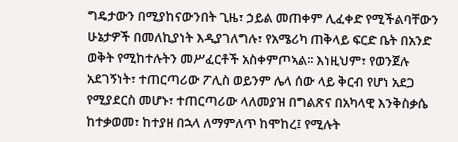ግዴታውን በሚያከናውንበት ጊዜ፣ ኃይል መጠቀም ሊፈቀድ የሚችልባቸውን ሁኔታዎች በመለኪያነት እዲያገለግሉ፣ የአሜሪካ ጠቅላይ ፍርድ ቤት በአንድ ወቅት የሚከተሉትን መሥፈርቶች አስቀምጦኣል፡፡ እነዚህም፣ የወንጀሉ አደገኝነት፣ ተጠርጣሪው ፖሊስ ወይንም ሌላ ሰው ላይ ቅርብ የሆነ አደጋ የሚያደርስ መሆኑ፣ ተጠርጣሪው ላለመያዝ በግልጽና በአካላዊ እንቅስቃሴ ከተቃወመ፣ ከተያዘ በኋላ ለማምለጥ ከሞከረ፤ የሚሉት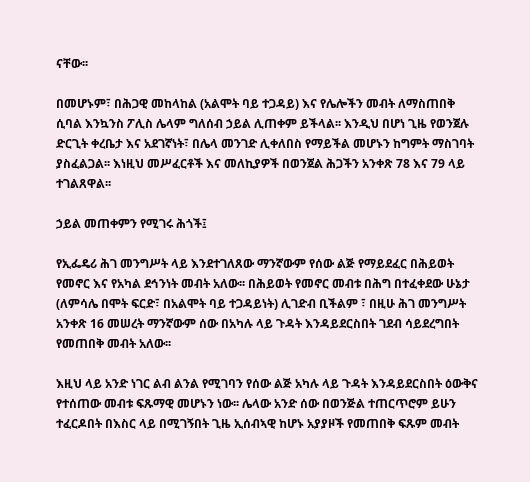ናቸው፡፡

በመሆኑም፣ በሕጋዊ መከላከል (አልሞት ባይ ተጋዳይ) እና የሌሎችን መብት ለማስጠበቅ ሲባል እንኳንስ ፖሊስ ሌላም ግለሰብ ኃይል ሊጠቀም ይችላል፡፡ እንዲህ በሆነ ጊዜ የወንጀሉ ድርጊት ቀረቤታ እና አደገኛነት፣ በሌላ መንገድ ሊቀለበስ የማይችል መሆኑን ከግምት ማስገባት ያስፈልጋል፡፡ እነዚህ መሥፈርቶች እና መለኪያዎች በወንጀል ሕጋችን አንቀጽ 78 እና 79 ላይ ተገልጸዋል፡፡

ኃይል መጠቀምን የሚገሩ ሕጎች፤

የኢፌዴሪ ሕገ መንግሥት ላይ እንደተገለጸው ማንኛውም የሰው ልጅ የማይደፈር በሕይወት የመኖር እና የአካል ደኅንነት መብት አለው፡፡ በሕይወት የመኖር መብቱ በሕግ በተፈቀደው ሁኔታ (ለምሳሌ በሞት ፍርድ፣ በአልሞት ባይ ተጋዳይነት) ሊገድብ ቢችልም ፣ በዚሁ ሕገ መንግሥት አንቀጽ 16 መሠረት ማንኛውም ሰው በአካሉ ላይ ጉዳት እንዳይደርስበት ገደብ ሳይደረግበት የመጠበቅ መብት አለው፡፡

እዚህ ላይ አንድ ነገር ልብ ልንል የሚገባን የሰው ልጅ አካሉ ላይ ጉዳት እንዳይደርስበት ዕውቅና የተሰጠው መብቱ ፍጹማዊ መሆኑን ነው፡፡ ሌላው አንድ ሰው በወንጅል ተጠርጥሮም ይሁን ተፈርዶበት በእስር ላይ በሚገኝበት ጊዜ ኢሰብኣዊ ከሆኑ አያያዞች የመጠበቅ ፍጹም መብት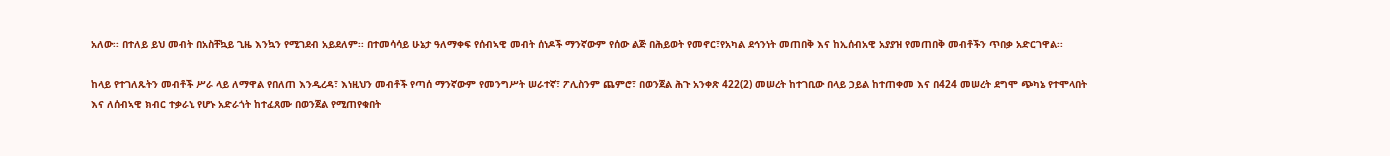አለው፡፡ በተለይ ይህ መብት በአስቸኳይ ጊዜ እንኳን የሚገደብ አይደለም፡፡ በተመሳሳይ ሁኔታ ዓለማቀፍ የሰብኣዊ መብት ሰነዶች ማንኛውም የሰው ልጅ በሕይወት የመኖር፣የአካል ደኅንነት መጠበቅ እና ከኢሰብአዊ አያያዝ የመጠበቅ መብቶችን ጥበቃ አድርገዋል፡፡

ከላይ የተገለጹትን መብቶች ሥራ ላይ ለማዋል የበለጠ እንዲረዳ፣ እነዚህን መብቶች የጣሰ ማንኛውም የመንግሥት ሠራተኛ፣ ፖሊስንም ጨምሮ፣ በወንጀል ሕጉ አንቀጽ 422(2) መሠረት ከተገቢው በላይ ኃይል ከተጠቀመ እና በ424 መሠረት ደግሞ ጭካኔ የተሞላበት እና ለሰብኣዊ ክብር ተቃራኒ የሆኑ አድራጎት ከተፈጸሙ በወንጀል የሚጠየቁበት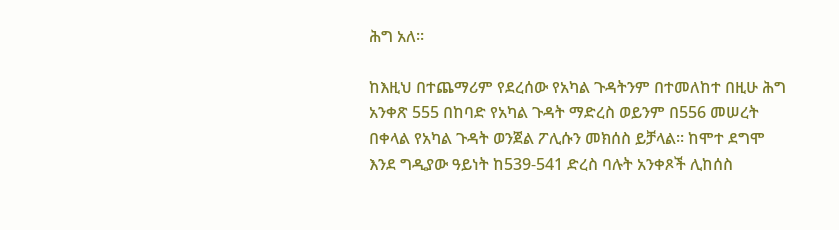ሕግ አለ፡፡

ከእዚህ በተጨማሪም የደረሰው የአካል ጉዳትንም በተመለከተ በዚሁ ሕግ አንቀጽ 555 በከባድ የአካል ጉዳት ማድረስ ወይንም በ556 መሠረት በቀላል የአካል ጉዳት ወንጀል ፖሊሱን መክሰስ ይቻላል፡፡ ከሞተ ደግሞ እንደ ግዲያው ዓይነት ከ539-541 ድረስ ባሉት አንቀጾች ሊከሰስ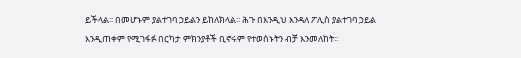ይችላል፡፡ በመሆኑም ያልተገባ ኃይልን ይከለክላል፡፡ ሕጉ በእንዲህ እንዳለ ፖሊስ ያልተገባ ኃይል እንዲጠቀም የሚገፋፉ በርካታ ምክንያቶች ቢኖሩም የተወሰኑትን ብቻ እንመለከት፡፡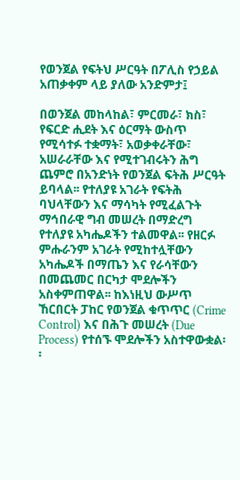የወንጀል የፍትህ ሥርዓት በፖሊስ የኃይል አጠቃቀም ላይ ያለው አንድምታ፤

በወንጀል መከላከል፣ ምርመራ፣ ክስ፣ የፍርድ ሒደት እና ዕርማት ውስጥ የሚሳተፉ ተቋማት፣ አወቃቀራቸው፣ አሠራራቸው እና የሚተገብሩትን ሕግ ጨምሮ በአንድነት የወንጀል ፍትሕ ሥርዓት ይባላል፡፡ የተለያዩ አገራት የፍትሕ ባህላቸውን እና ማሳካት የሚፈልጉት ማኅበራዊ ግብ መሠረት በማድረግ የተለያዩ አካሔዶችን ተልመዋል፡፡ የዘርፉ ምሑራንም አገራት የሚከተሏቸውን አካሔዶች በማጤን እና የራሳቸውን በመጨመር በርካታ ሞደሎችን አስቀምጠዋል፡፡ ከእነዚህ ውሥጥ ኸርበርት ፓከር የወንጀል ቁጥጥር (Crime Control) እና በሕጉ መሠረት (Due Process) የተሰኙ ሞደሎችን አስተዋውቋል፡፡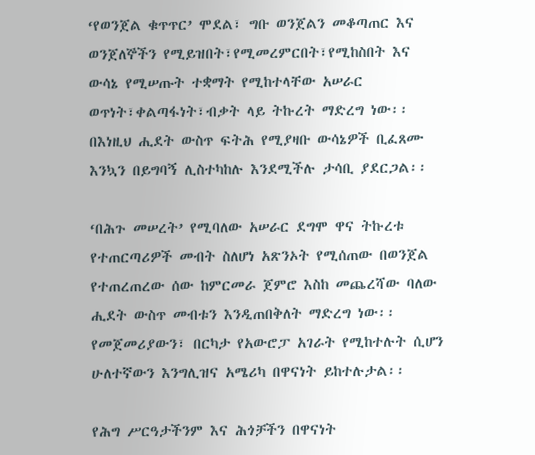‘የወንጀል ቁጥጥር’ ሞደል፣ ግቡ ወንጀልን መቆጣጠር እና ወንጀለኞችን የሚይዝበት፣የሚመረምርበት፣የሚከስበት እና ውሳኔ የሚሠጡት ተቋማት የሚከተላቸው አሠራር ወጥነት፣ቀልጣፋነት፣ብቃት ላይ ትኩረት ማድረግ ነው፡፡ በእነዚህ ሒደት ውስጥ ፍትሕ የሚያዛቡ ውሳኔዎች ቢፈጸሙ እንኳን በይግባኝ ሊስተካከሉ እንደሚችሉ ታሳቢ ያደርጋል፡፡

‘በሕጉ መሠረት’ የሚባለው አሠራር ደግሞ ዋና ትኩረቱ የተጠርጣሪዎች መብት ስለሆነ አጽንኦት የሚሰጠው በወንጀል የተጠረጠረው ሰው ከምርመራ ጀምሮ እስከ መጨረሻው ባለው ሒደት ውስጥ መብቱን እንዲጠበቅለት ማድረግ ነው፡፡ የመጀመሪያውን፣ በርካታ የአውሮፓ አገራት የሚከተሉት ሲሆን ሁለተኛውን እንግሊዝና አሜሪካ በዋናነት ይከተሉታል፡፡

የሕግ ሥርዓታችንም እና ሕጎቻችን በዋናነት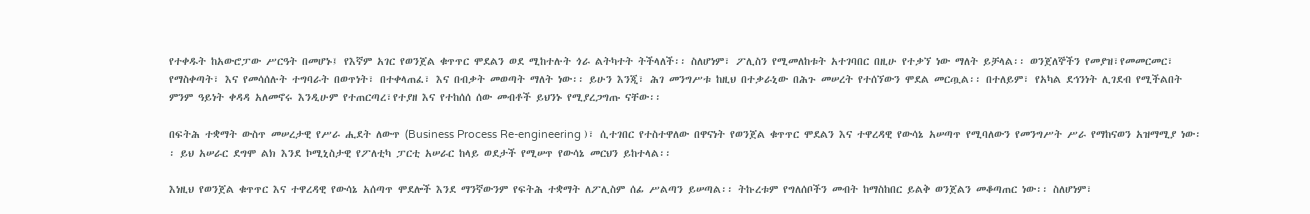የተቀዱት ከአውሮፓው ሥርዓት በመሆኑ፤ የእኛም አገር የወንጀል ቁጥጥር ሞደልን ወደ ሚከተሉት ጎራ ልትካተት ትችላለች፡፡ ስለሆነም፣ ፖሊስን የሚመለከቱት አተገባበር በዚሁ የተቃኘ ነው ማለት ይቻላል፡፡ ወንጀለኞችን የመያዝ፣የመመርመር፣ የማስቀጣት፣ እና የመሳሰሉት ተግባራት በወጥነት፣ በተቀላጠፈ፣ እና በብቃት መወጣት ማለት ነው፡፡ ይሁን እንጂ፣ ሕገ መንግሥቱ ከዚህ በተቃራኒው በሕጉ መሠረት የተሰኘውን ሞደል መርጧል፡፡ በተለይም፣ የአካል ደኅንነት ሊገደብ የሚችልበት ምንም ዓይነት ቀዳዳ አለመኖሩ እንዲሁም የተጠርጣረ፣የተያዘ እና የተከሰሰ ሰው መብቶች ይህንኑ የሚያረጋግጡ ናቸው፡፡

በፍትሕ ተቋማት ውስጥ መሠረታዊ የሥራ ሒደት ለውጥ (Business Process Re-engineering )፣ ሲተገበር የተስተዋለው በዋናነት የወንጀል ቁጥጥር ሞደልን እና ተዋረዳዊ የውሳኔ አሠጣጥ የሚባለውን የመንግሥት ሥራ የማከናወን አዝማሚያ ነው፡፡ ይህ አሠራር ደግሞ ልክ እንደ ኮሚኒስታዊ የፖለቲካ ፓርቲ አሠራር ከላይ ወደታች የሚሠጥ የውሳኔ መርህን ይከተላል፡፡

እነዚህ የወንጀል ቁጥጥር እና ተዋረዳዊ የውሳኔ አሰጣጥ ሞደሎች እንደ ማንኛውንም የፍትሕ ተቋማት ለፖሊስም ሰፊ ሥልጣን ይሠጣል፡፡ ትኩረቱም የግለሰቦችን መብት ከማስከበር ይልቅ ወንጀልን መቆጣጠር ነው፡፡ ስለሆነም፣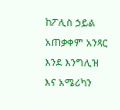ከፖሊስ ኃይል አጠቃቀም አንጻር እንደ እንግሊዝ እና አሜሪካን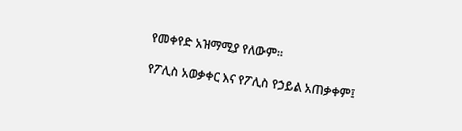የመቀየድ አዝማሚያ የለውም፡፡

የፖሊስ አወቃቀር እና የፖሊስ የኃይል አጠቃቀም፤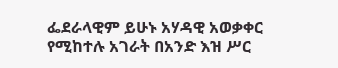ፌደራላዊም ይሁኑ አሃዳዊ አወቃቀር የሚከተሉ አገራት በአንድ እዝ ሥር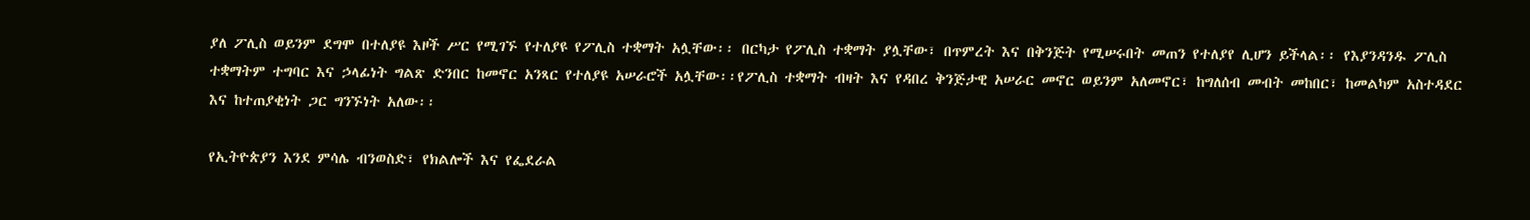ያለ ፖሊስ ወይንም ደግሞ በተለያዩ እዞች ሥር የሚገኙ የተለያዩ የፖሊስ ተቋማት አሏቸው፡፡ በርካታ የፖሊስ ተቋማት ያሏቸው፣ በጥምረት እና በቅንጅት የሚሠሩበት መጠን የተለያየ ሊሆን ይችላል፡፡ የእያንዳንዱ ፖሊስ ተቋማትም ተግባር እና ኃላፊነት ግልጽ ድንበር ከመኖር አንጻር የተለያዩ አሠራሮች አሏቸው፡፡የፖሊስ ተቋማት ብዛት እና የዳበረ ቅንጅታዊ አሠራር መኖር ወይንም አለመኖር፣ ከግለሰብ መብት መከበር፣ ከመልካም አስተዳደር እና ከተጠያቂነት ጋር ግንኙነት አለው፡፡

የኢትዮጵያን እንደ ምሳሌ ብንወስድ፣ የክልሎች እና የፌደራል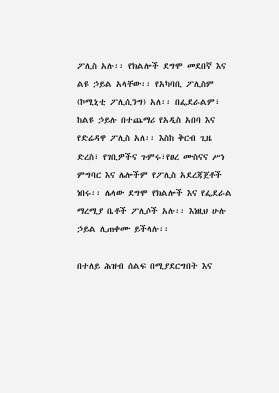ፖሊስ አሉ፡፡ የክልሎች ደግሞ መደበኛ እና ልዩ ኃይል አላቸው፡፡ የአካባቢ ፖሊስም (ኮሚኒቲ ፖሊሲንግ) አለ፡፡ በፌደራልም፣ ከልዩ ኃይሉ በተጨማሪ የአዲስ አበባ እና የድሬዳዋ ፖሊስ አለ፡፡ እስከ ቅርብ ጊዜ ድረስ፣ የገቢዎችና ጉምሩ፣የፀረ ሙስናና ሥነ ምግባር እና ሌሎችም የፖሊስ አደረጃጀቶች ነበሩ፡፡ ሌላው ደግሞ የክልሎች እና የፌደራል ማረሚያ ቤቶች ፖሊሶች አሉ፡፡ እነዚህ ሁሉ ኃይል ሊጠቀሙ ይችላሉ፡፡

በተለይ ሕዝብ ሰልፍ በሚያደርግበት እና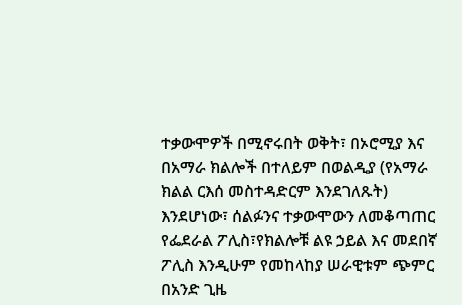ተቃውሞዎች በሚኖሩበት ወቅት፣ በኦሮሚያ እና በአማራ ክልሎች በተለይም በወልዲያ (የአማራ ክልል ርእሰ መስተዳድርም እንደገለጹት) እንደሆነው፣ ሰልፉንና ተቃውሞውን ለመቆጣጠር የፌደራል ፖሊስ፣የክልሎቹ ልዩ ኃይል እና መደበኛ ፖሊስ እንዲሁም የመከላከያ ሠራዊቱም ጭምር በአንድ ጊዜ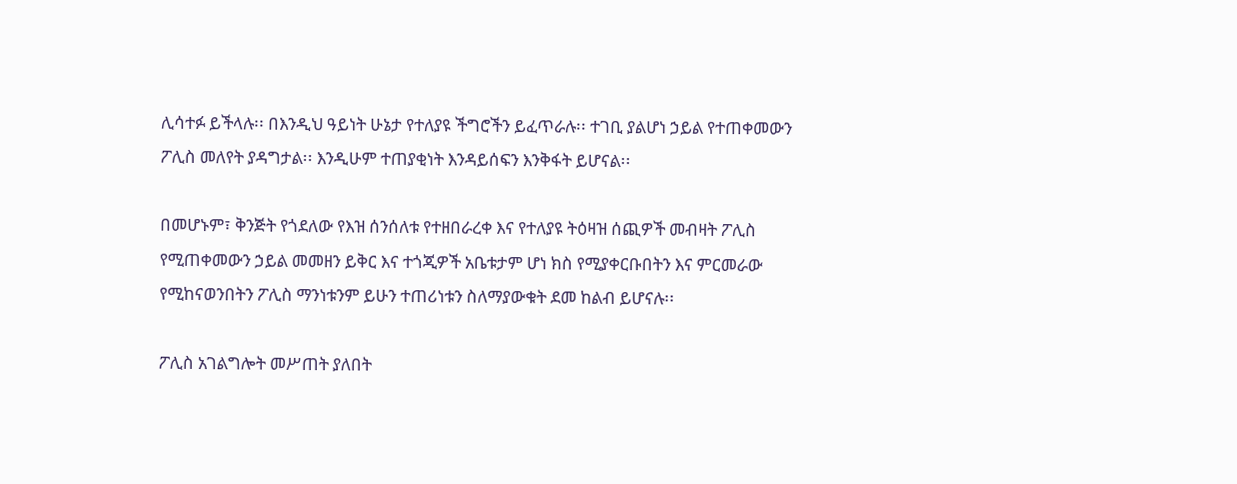ሊሳተፉ ይችላሉ፡፡ በእንዲህ ዓይነት ሁኔታ የተለያዩ ችግሮችን ይፈጥራሉ፡፡ ተገቢ ያልሆነ ኃይል የተጠቀመውን ፖሊስ መለየት ያዳግታል፡፡ እንዲሁም ተጠያቂነት እንዳይሰፍን እንቅፋት ይሆናል፡፡

በመሆኑም፣ ቅንጅት የጎደለው የእዝ ሰንሰለቱ የተዘበራረቀ እና የተለያዩ ትዕዛዝ ሰጪዎች መብዛት ፖሊስ የሚጠቀመውን ኃይል መመዘን ይቅር እና ተጎጂዎች አቤቱታም ሆነ ክስ የሚያቀርቡበትን እና ምርመራው የሚከናወንበትን ፖሊስ ማንነቱንም ይሁን ተጠሪነቱን ስለማያውቁት ደመ ከልብ ይሆናሉ፡፡

ፖሊስ አገልግሎት መሥጠት ያለበት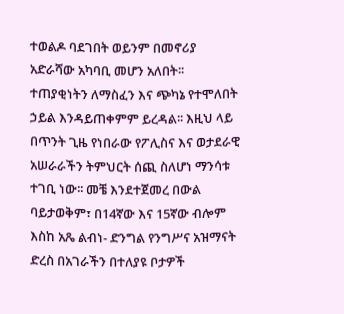ተወልዶ ባደገበት ወይንም በመኖሪያ አድራሻው አካባቢ መሆን አለበት፡፡ ተጠያቂነትን ለማስፈን እና ጭካኔ የተሞለበት ኃይል እንዳይጠቀምም ይረዳል፡፡ እዚህ ላይ በጥንት ጊዜ የነበራው የፖሊስና እና ወታደራዊ አሠራራችን ትምህርት ሰጪ ስለሆነ ማንሳቱ ተገቢ ነው፡፡ መቼ እንደተጀመረ በውል ባይታወቅም፣ በ14ኛው እና 15ኛው ብሎም እስከ አጼ ልብነ- ድንግል የንግሥና አዝማናት ድረስ በአገራችን በተለያዩ ቦታዎች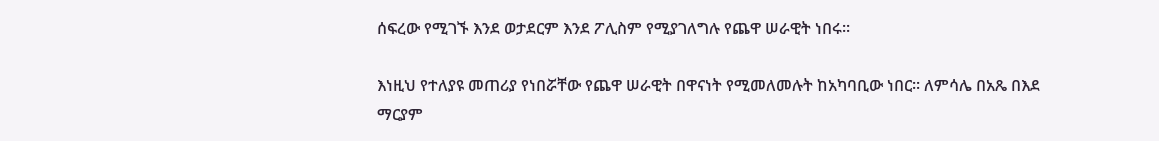ሰፍረው የሚገኙ እንደ ወታደርም እንደ ፖሊስም የሚያገለግሉ የጨዋ ሠራዊት ነበሩ፡፡

እነዚህ የተለያዩ መጠሪያ የነበሯቸው የጨዋ ሠራዊት በዋናነት የሚመለመሉት ከአካባቢው ነበር፡፡ ለምሳሌ በአጼ በእደ ማርያም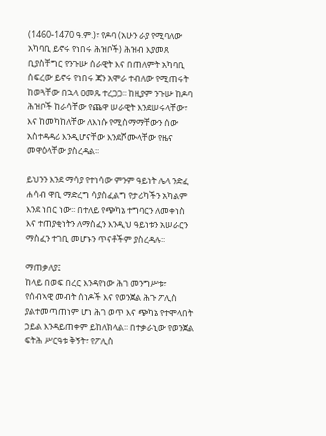(1460-1470 ዓ.ም.)፣ የዶባ (አሁን ራያ የሚባለው አካባቢ ይኖሩ የነበሩ ሕዝቦች) ሕዝብ እያመጸ ቢያስቸግር የንጉሡ ሰራዊት እና በጠለምት አካባቢ ሰፍረው ይኖሩ የነበሩ ጃን አሞራ ተብለው የሚጠሩት ከወጓቸው በኋላ ዐመጹ ተረጋጋ፡፡ ከዚያም ንጉሡ ከዶባ ሕዝቦች ከራሳቸው የጨዋ ሠራዊት እንደሠሩላቸው፣ እና ከመካከለቸው ለእነሱ የሚስማማቸውን ሰው አስተዳዳሪ እንዲሆናቸው እንደሾሙላቸው የዜና መዋዕላቸው ያስረዳል፡፡

ይህንን እንደ ማሳያ የተነሳው ምንም ዓይነት ሌላ ንድፈ ሐሳብ ዋቢ ማድረግ ሳያስፈልግ የታሪካችን አካልም እንደ ነበር ነው፡፡ በተለይ የጭካኔ ተግባርን ለመቀነስ እና ተጠያቂነትን ለማስፈን እንዲህ ዓይነቱን አሠራርን ማስፈን ተገቢ መሆኑን ጥናቶችም ያስረዳሉ፡፡

ማጠቃለያ፤
ከላይ በወፍ በረር እንዳየነው ሕገ መንግሥቱ፣ የሰብኣዊ መብት ሰነዶች እና የወንጀል ሕጉ ፖሊስ ያልተመጣጠነም ሆነ ሕገ ወጥ እና ጭካኔ የተሞላበት ኃይል እንዳይጠቀም ይከለክላል፡፡ በተቃራኒው የወንጀል ፍትሕ ሥርዓቱ ቅኝት፣ የፖሊስ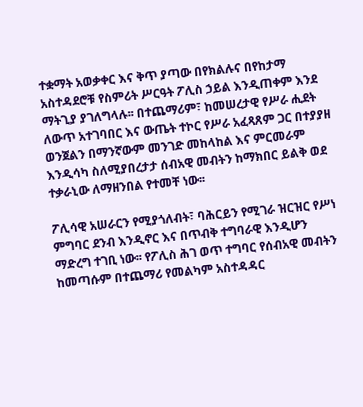ተቋማት አወቃቀር እና ቅጥ ያጣው በየክልሉና በየከታማ አስተዳደሮቹ የስምሪት ሥርዓት ፖሊስ ኃይል እንዲጠቀም እንደ ማትጊያ ያገለግላሉ፡፡ በተጨማሪም፣ ከመሠረታዊ የሥራ ሒደት ለውጥ አተገባበር እና ውጤት ተኮር የሥራ አፈጻጸም ጋር በተያያዘ ወንጀልን በማንኛውም መንገድ መከላከል እና ምርመራም እንዲሳካ ስለሚያበረታታ ሰብአዊ መብትን ከማክበር ይልቅ ወደ ተቃራኒው ለማዘንበል የተመቸ ነው፡፡

ፖሊሳዊ አሠራርን የሚያጎለብት፣ ባሕርይን የሚገራ ዝርዝር የሥነ ምግባር ደንብ እንዲኖር እና በጥብቅ ተግባራዊ እንዲሆን ማድረግ ተገቢ ነው፡፡ የፖሊስ ሕገ ወጥ ተግባር የሰብአዊ መብትን ከመጣሱም በተጨማሪ የመልካም አስተዳዳር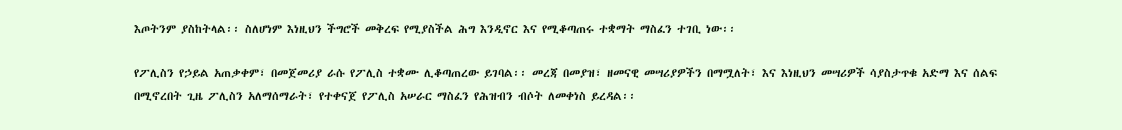እጦትንም ያስከትላል፡፡ ስለሆነም እነዚህን ችግሮች መቅረፍ የሚያስችል ሕግ እንዲኖር እና የሚቆጣጠሩ ተቋማት ማስፈን ተገቢ ነው፡፡

የፖሊስን የኃይል አጠቃቀም፣ በመጀመሪያ ራሱ የፖሊስ ተቋሙ ሊቆጣጠረው ይገባል፡፡ መረጃ በመያዝ፣ ዘመናዊ መሣሪያዎችን በማሟለት፣ እና እነዚህን መሣሪዎች ሳያስታጥቁ አድማ እና ሰልፍ በሚኖረበት ጊዜ ፖሊስን አለማሰማራት፣ የተቀናጀ የፖሊስ አሠራር ማስፈን የሕዝብን ብሶት ለመቀነስ ይረዳል፡፡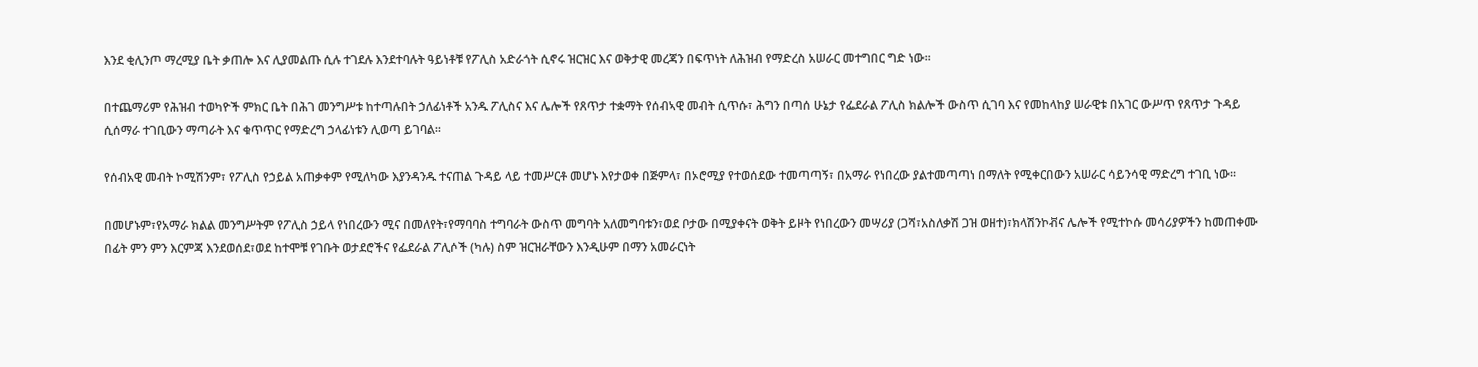እንደ ቂሊንጦ ማረሚያ ቤት ቃጠሎ እና ሊያመልጡ ሲሉ ተገደሉ እንደተባሉት ዓይነቶቹ የፖሊስ አድራጎት ሲኖሩ ዝርዝር እና ወቅታዊ መረጃን በፍጥነት ለሕዝብ የማድረስ አሠራር መተግበር ግድ ነው፡፡

በተጨማሪም የሕዝብ ተወካዮች ምክር ቤት በሕገ መንግሥቱ ከተጣሉበት ኃለፊነቶች አንዱ ፖሊስና እና ሌሎች የጸጥታ ተቋማት የሰብኣዊ መብት ሲጥሱ፣ ሕግን በጣሰ ሁኔታ የፌደራል ፖሊስ ክልሎች ውስጥ ሲገባ እና የመከላከያ ሠራዊቱ በአገር ውሥጥ የጸጥታ ጉዳይ ሲሰማራ ተገቢውን ማጣራት እና ቁጥጥር የማድረግ ኃላፊነቱን ሊወጣ ይገባል፡፡

የሰብአዊ መብት ኮሚሽንም፣ የፖሊስ የኃይል አጠቃቀም የሚለካው እያንዳንዱ ተናጠል ጉዳይ ላይ ተመሥርቶ መሆኑ እየታወቀ በጅምላ፣ በኦሮሚያ የተወሰደው ተመጣጣኝ፣ በአማራ የነበረው ያልተመጣጣነ በማለት የሚቀርበውን አሠራር ሳይንሳዊ ማድረግ ተገቢ ነው፡፡

በመሆኑም፣የአማራ ክልል መንግሥትም የፖሊስ ኃይላ የነበረውን ሚና በመለየት፣የማባባስ ተግባራት ውስጥ መግባት አለመግባቱን፣ወደ ቦታው በሚያቀናት ወቅት ይዞት የነበረውን መሣሪያ (ጋሻ፣አስለቃሽ ጋዝ ወዘተ)፣ክላሽንኮቭና ሌሎች የሚተኮሱ መሳሪያዎችን ከመጠቀሙ በፊት ምን ምን እርምጃ እንደወሰደ፣ወደ ከተሞቹ የገቡት ወታደሮችና የፌደራል ፖሊሶች (ካሉ) ስም ዝርዝራቸውን እንዲሁም በማን አመራርነት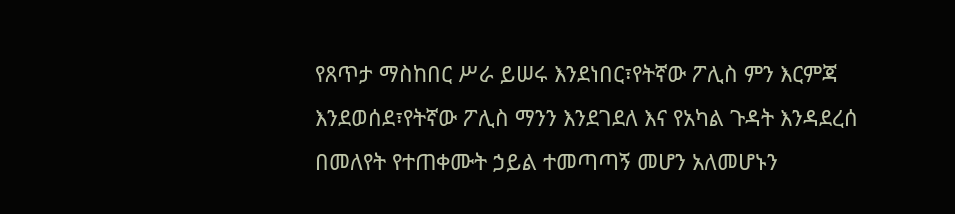የጸጥታ ማስከበር ሥራ ይሠሩ እንደነበር፣የትኛው ፖሊስ ምን እርምጃ እንደወሰደ፣የትኛው ፖሊስ ማንን እንደገደለ እና የአካል ጉዳት እንዳደረሰ በመለየት የተጠቀሙት ኃይል ተመጣጣኝ መሆን አለመሆኑን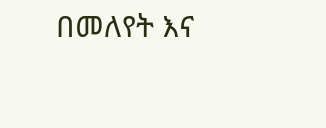በመለየት እና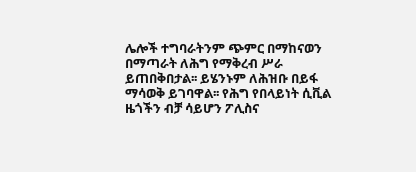ሌሎች ተግባራትንም ጭምር በማከናወን በማጣራት ለሕግ የማቅረብ ሥራ ይጠበቅበታል፡፡ ይሄንኑም ለሕዝቡ በይፋ ማሳወቅ ይገባዋል፡፡ የሕግ የበላይነት ሲቪል ዜጎችን ብቻ ሳይሆን ፖሊስና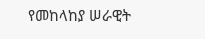የመከላከያ ሠራዊት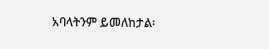አባላትንም ይመለከታል፡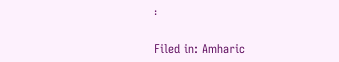፡

Filed in: Amharic